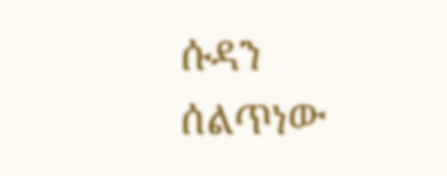ሱዳን ሰልጥነው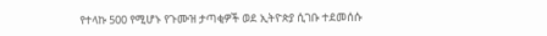የተላኩ 500 የሚሆኑ የጉሙዝ ታጣቂዎች ወደ ኢትዮጵያ ሲገቡ ተደመሰሱ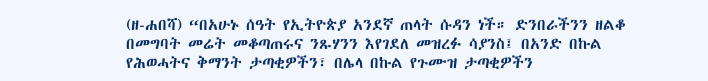(ዘ-ሐበሻ) “በአሁኑ ሰዓት የኢትዮጵያ አንደኛ ጠላት ሱዳን ነች። ድንበራችንን ዘልቆ በመግባት መሬት መቆጣጠሩና ንጹሃንን እየገደለ መዝረፉ ሳያንስ፤ በአንድ በኩል የሕወሓትና ቅማንት ታጣቂዎችን፣ በሌላ በኩል የጉሙዝ ታጣቂዎችን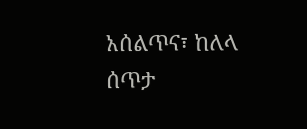አሰልጥና፣ ከለላ ሰጥታ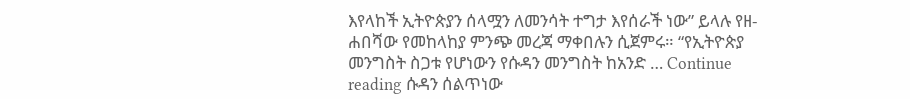እየላከች ኢትዮጵያን ሰላሟን ለመንሳት ተግታ እየሰራች ነው” ይላሉ የዘ-ሐበሻው የመከላከያ ምንጭ መረጃ ማቀበሉን ሲጀምሩ። “የኢትዮጵያ መንግስት ስጋቱ የሆነውን የሱዳን መንግስት ከአንድ … Continue reading ሱዳን ሰልጥነው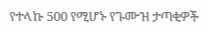የተላኩ 500 የሚሆኑ የጉሙዝ ታጣቂዎች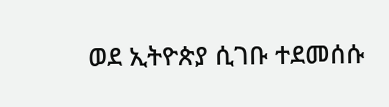ወደ ኢትዮጵያ ሲገቡ ተደመሰሱ